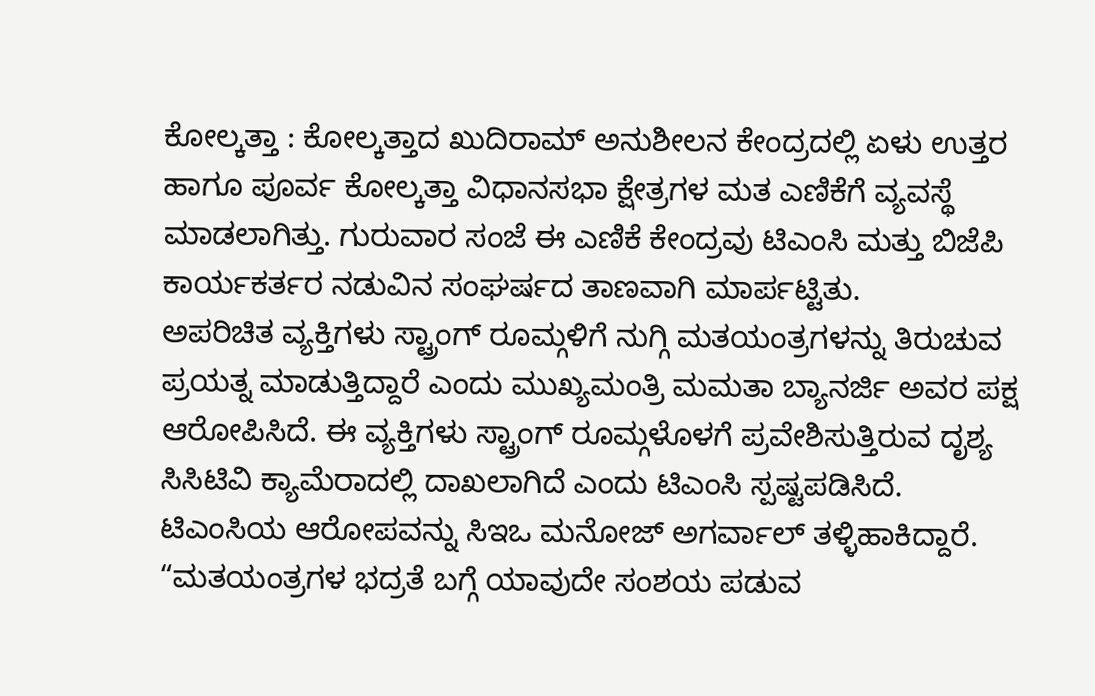ಕೋಲ್ಕತ್ತಾ : ಕೋಲ್ಕತ್ತಾದ ಖುದಿರಾಮ್ ಅನುಶೀಲನ ಕೇಂದ್ರದಲ್ಲಿ ಏಳು ಉತ್ತರ ಹಾಗೂ ಪೂರ್ವ ಕೋಲ್ಕತ್ತಾ ವಿಧಾನಸಭಾ ಕ್ಷೇತ್ರಗಳ ಮತ ಎಣಿಕೆಗೆ ವ್ಯವಸ್ಥೆ ಮಾಡಲಾಗಿತ್ತು. ಗುರುವಾರ ಸಂಜೆ ಈ ಎಣಿಕೆ ಕೇಂದ್ರವು ಟಿಎಂಸಿ ಮತ್ತು ಬಿಜೆಪಿ ಕಾರ್ಯಕರ್ತರ ನಡುವಿನ ಸಂಘರ್ಷದ ತಾಣವಾಗಿ ಮಾರ್ಪಟ್ಟಿತು.
ಅಪರಿಚಿತ ವ್ಯಕ್ತಿಗಳು ಸ್ಟ್ರಾಂಗ್ ರೂಮ್ಗಳಿಗೆ ನುಗ್ಗಿ ಮತಯಂತ್ರಗಳನ್ನು ತಿರುಚುವ ಪ್ರಯತ್ನ ಮಾಡುತ್ತಿದ್ದಾರೆ ಎಂದು ಮುಖ್ಯಮಂತ್ರಿ ಮಮತಾ ಬ್ಯಾನರ್ಜಿ ಅವರ ಪಕ್ಷ ಆರೋಪಿಸಿದೆ. ಈ ವ್ಯಕ್ತಿಗಳು ಸ್ಟ್ರಾಂಗ್ ರೂಮ್ಗಳೊಳಗೆ ಪ್ರವೇಶಿಸುತ್ತಿರುವ ದೃಶ್ಯ ಸಿಸಿಟಿವಿ ಕ್ಯಾಮೆರಾದಲ್ಲಿ ದಾಖಲಾಗಿದೆ ಎಂದು ಟಿಎಂಸಿ ಸ್ಪಷ್ಟಪಡಿಸಿದೆ.
ಟಿಎಂಸಿಯ ಆರೋಪವನ್ನು ಸಿಇಒ ಮನೋಜ್ ಅಗರ್ವಾಲ್ ತಳ್ಳಿಹಾಕಿದ್ದಾರೆ. “ಮತಯಂತ್ರಗಳ ಭದ್ರತೆ ಬಗ್ಗೆ ಯಾವುದೇ ಸಂಶಯ ಪಡುವ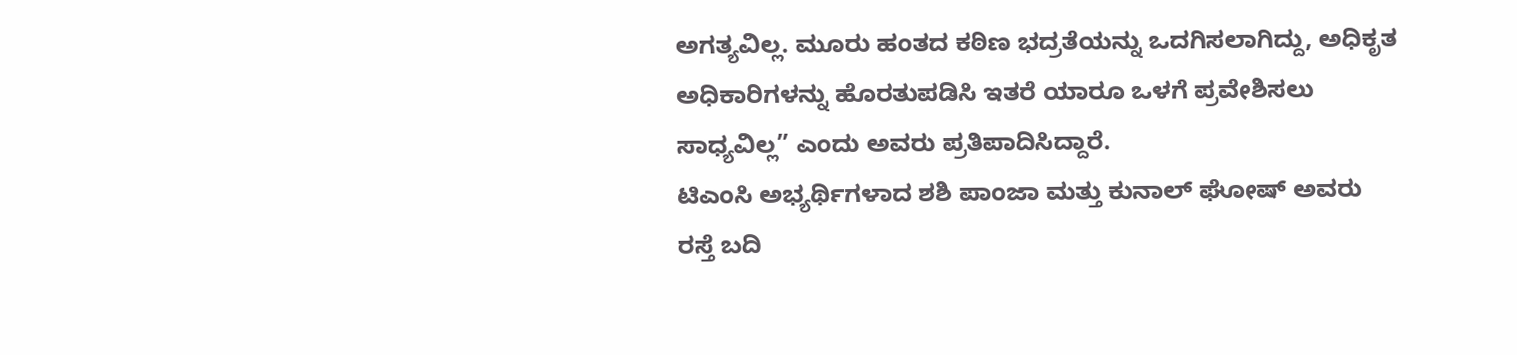ಅಗತ್ಯವಿಲ್ಲ. ಮೂರು ಹಂತದ ಕಠಿಣ ಭದ್ರತೆಯನ್ನು ಒದಗಿಸಲಾಗಿದ್ದು, ಅಧಿಕೃತ ಅಧಿಕಾರಿಗಳನ್ನು ಹೊರತುಪಡಿಸಿ ಇತರೆ ಯಾರೂ ಒಳಗೆ ಪ್ರವೇಶಿಸಲು ಸಾಧ್ಯವಿಲ್ಲ” ಎಂದು ಅವರು ಪ್ರತಿಪಾದಿಸಿದ್ದಾರೆ.
ಟಿಎಂಸಿ ಅಭ್ಯರ್ಥಿಗಳಾದ ಶಶಿ ಪಾಂಜಾ ಮತ್ತು ಕುನಾಲ್ ಘೋಷ್ ಅವರು ರಸ್ತೆ ಬದಿ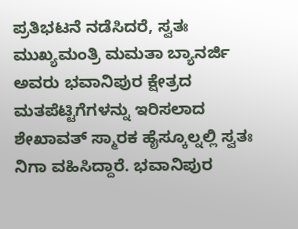ಪ್ರತಿಭಟನೆ ನಡೆಸಿದರೆ, ಸ್ವತಃ ಮುಖ್ಯಮಂತ್ರಿ ಮಮತಾ ಬ್ಯಾನರ್ಜಿ ಅವರು ಭವಾನಿಪುರ ಕ್ಷೇತ್ರದ ಮತಪೆಟ್ಟಿಗೆಗಳನ್ನು ಇರಿಸಲಾದ ಶೇಖಾವತ್ ಸ್ಮಾರಕ ಹೈಸ್ಕೂಲ್ನಲ್ಲಿ ಸ್ವತಃ ನಿಗಾ ವಹಿಸಿದ್ದಾರೆ. ಭವಾನಿಪುರ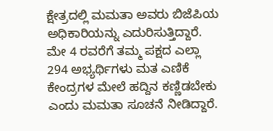ಕ್ಷೇತ್ರದಲ್ಲಿ ಮಮತಾ ಅವರು ಬಿಜೆಪಿಯ ಅಧಿಕಾರಿಯನ್ನು ಎದುರಿಸುತ್ತಿದ್ದಾರೆ. ಮೇ 4 ರವರೆಗೆ ತಮ್ಮ ಪಕ್ಷದ ಎಲ್ಲಾ 294 ಅಭ್ಯರ್ಥಿಗಳು ಮತ ಎಣಿಕೆ ಕೇಂದ್ರಗಳ ಮೇಲೆ ಹದ್ದಿನ ಕಣ್ಣಿಡಬೇಕು ಎಂದು ಮಮತಾ ಸೂಚನೆ ನೀಡಿದ್ದಾರೆ.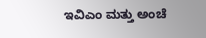ಇವಿಎಂ ಮತ್ತು ಅಂಚೆ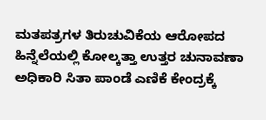ಮತಪತ್ರಗಳ ತಿರುಚುವಿಕೆಯ ಆರೋಪದ ಹಿನ್ನೆಲೆಯಲ್ಲಿ ಕೋಲ್ಕತ್ತಾ ಉತ್ತರ ಚುನಾವಣಾ ಅಧಿಕಾರಿ ಸಿತಾ ಪಾಂಡೆ ಎಣಿಕೆ ಕೇಂದ್ರಕ್ಕೆ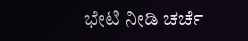ಭೇಟಿ ನೀಡಿ ಚರ್ಚೆ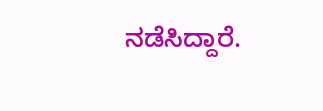ನಡೆಸಿದ್ದಾರೆ.